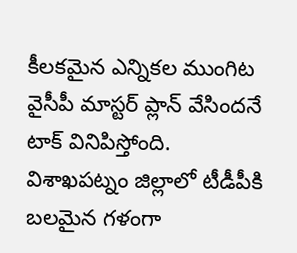కీలకమైన ఎన్నికల ముంగిట వైసీపీ మాస్టర్ ప్లాన్ వేసిందనే టాక్ వినిపిస్తోంది. విశాఖపట్నం జిల్లాలో టీడీపీకి బలమైన గళంగా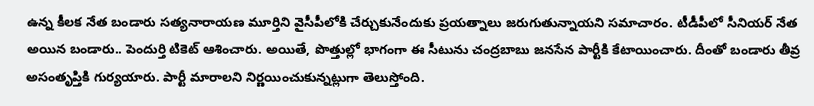ఉన్న కీలక నేత బండారు సత్యనారాయణ మూర్తిని వైసీపీలోకి చేర్చుకునేందుకు ప్రయత్నాలు జరుగుతున్నాయని సమాచారం. టీడీపీలో సీనియర్ నేత అయిన బండారు.. పెందుర్తి టికెట్ ఆశించారు. అయితే, పొత్తుల్లో భాగంగా ఈ సీటును చంద్రబాబు జనసేన పార్టీకి కేటాయించారు. దీంతో బండారు తీవ్ర అసంతృప్తికి గుర్యయారు. పార్టీ మారాలని నిర్ణయించుకున్నట్లుగా తెలుస్తోంది.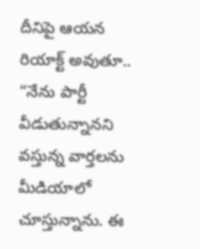దీనిపై ఆయన రియాక్ట్ అవుతూ.. “నేను పార్టీ వీడుతున్నానని వస్తున్న వార్తలను మీడియాలో చూస్తున్నాను. ఈ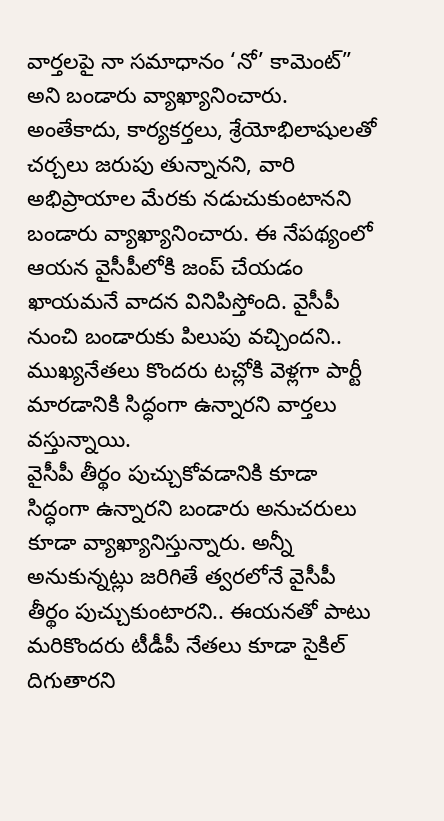వార్తలపై నా సమాధానం ‘నో’ కామెంట్” అని బండారు వ్యాఖ్యానించారు. అంతేకాదు, కార్యకర్తలు, శ్రేయోభిలాషులతో చర్చలు జరుపు తున్నానని, వారి అభిప్రాయాల మేరకు నడుచుకుంటానని బండారు వ్యాఖ్యానించారు. ఈ నేపథ్యంలో ఆయన వైసీపీలోకి జంప్ చేయడం ఖాయమనే వాదన వినిపిస్తోంది. వైసీపీ నుంచి బండారుకు పిలుపు వచ్చిందని.. ముఖ్యనేతలు కొందరు టచ్లోకి వెళ్లగా పార్టీ మారడానికి సిద్ధంగా ఉన్నారని వార్తలు వస్తున్నాయి.
వైసీపీ తీర్థం పుచ్చుకోవడానికి కూడా సిద్ధంగా ఉన్నారని బండారు అనుచరులు కూడా వ్యాఖ్యానిస్తున్నారు. అన్నీ అనుకున్నట్లు జరిగితే త్వరలోనే వైసీపీ తీర్థం పుచ్చుకుంటారని.. ఈయనతో పాటు మరికొందరు టీడీపీ నేతలు కూడా సైకిల్ దిగుతారని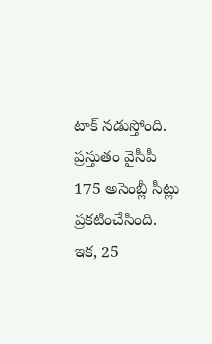టాక్ నడుస్తోంది. ప్రస్తుతం వైసీపీ 175 అసెంబ్లీ సీట్లు ప్రకటించేసింది. ఇక, 25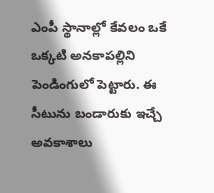ఎంపీ స్థానాల్లో కేవలం ఒకే ఒక్కటి అనకాపల్లిని పెండింగులో పెట్టారు. ఈ సీటును బండారుకు ఇచ్చే అవకాశాలు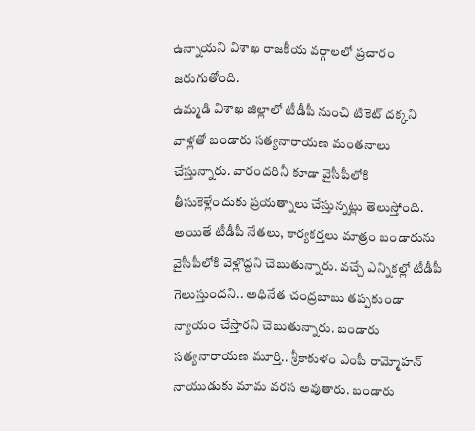ఉన్నాయని విశాఖ రాజకీయ వర్గాలలో ప్రచారం జరుగుతోంది.
ఉమ్మడి విశాఖ జిల్లాలో టీడీపీ నుంచి టికెట్ దక్కని వాళ్లతో బండారు సత్యనారాయణ మంతనాలు చేస్తున్నారు. వారందరినీ కూడా వైసీపీలోకి తీసుకెళ్లేందుకు ప్రయత్నాలు చేస్తున్నట్లు తెలుస్తోంది. అయితే టీడీపీ నేతలు, కార్యకర్తలు మాత్రం బండారును వైసీపీలోకి వెళ్లొద్దని చెబుతున్నారు. వచ్చే ఎన్నికల్లో టీడీపీ గెలుస్తుందని.. అధినేత చంద్రబాబు తప్పకుండా న్యాయం చేస్తారని చెబుతున్నారు. బండారు సత్యనారాయణ మూర్తి.. శ్రీకాకుళం ఎంపీ రామ్మోహన్ నాయుడుకు మామ వరస అవుతారు. బండారు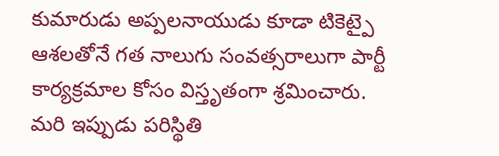కుమారుడు అప్పలనాయుడు కూడా టికెట్పై ఆశలతోనే గత నాలుగు సంవత్సరాలుగా పార్టీ కార్యక్రమాల కోసం విస్తృతంగా శ్రమించారు. మరి ఇప్పుడు పరిస్థితి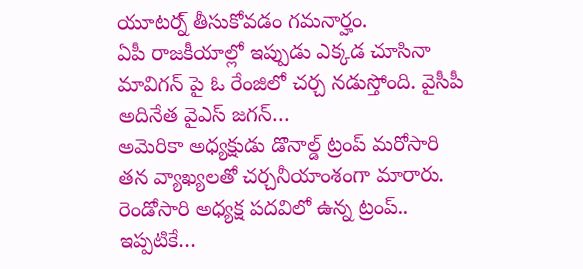యూటర్న్ తీసుకోవడం గమనార్హం.
ఏపీ రాజకీయాల్లో ఇప్పుడు ఎక్కడ చూసినా మావిగన్ పై ఓ రేంజిలో చర్చ నడుస్తోంది. వైసీపీ అదినేత వైఎస్ జగన్…
అమెరికా అధ్యక్షుడు డొనాల్డ్ ట్రంప్ మరోసారి తన వ్యాఖ్యలతో చర్చనీయాంశంగా మారారు. రెండోసారి అధ్యక్ష పదవిలో ఉన్న ట్రంప్.. ఇప్పటికే…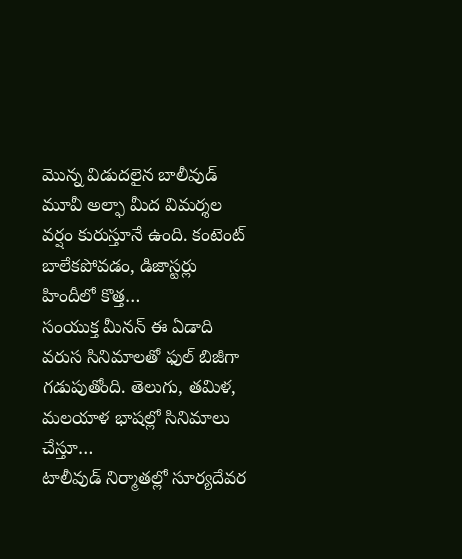మొన్న విడుదలైన బాలీవుడ్ మూవీ అల్ఫా మీద విమర్శల వర్షం కురుస్తూనే ఉంది. కంటెంట్ బాలేకపోవడం, డిజాస్టర్లు హిందీలో కొత్త…
సంయుక్త మీనన్ ఈ ఏడాది వరుస సినిమాలతో ఫుల్ బిజీగా గడుపుతోంది. తెలుగు, తమిళ, మలయాళ భాషల్లో సినిమాలు చేస్తూ…
టాలీవుడ్ నిర్మాతల్లో సూర్యదేవర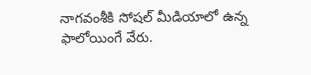నాగవంశీకి సోషల్ మీడియాలో ఉన్న ఫాలోయింగే వేరు.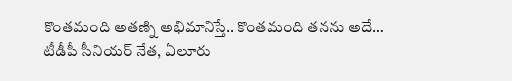కొంతమంది అతణ్ని అభిమానిస్తే.. కొంతమంది తనను అదే…
టీడీపీ సీనియర్ నేత, ఏలూరు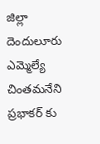జిల్లా దెందులూరు ఎమ్మెల్యే చింతమనేని ప్రభాకర్ కు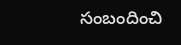సంబందించి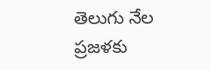తెలుగు నేల ప్రజళకు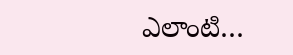ఎలాంటి…